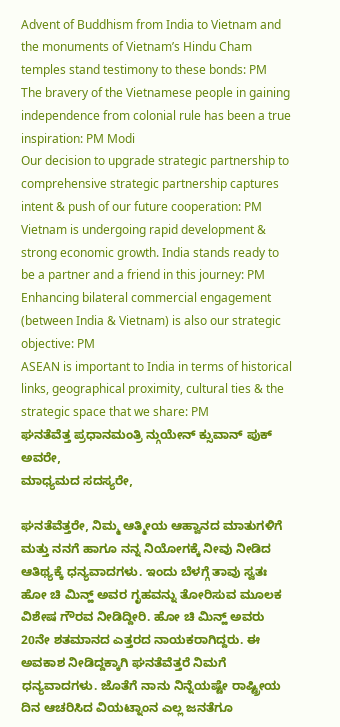Advent of Buddhism from India to Vietnam and the monuments of Vietnam’s Hindu Cham temples stand testimony to these bonds: PM
The bravery of the Vietnamese people in gaining independence from colonial rule has been a true inspiration: PM Modi
Our decision to upgrade strategic partnership to comprehensive strategic partnership captures intent & push of our future cooperation: PM
Vietnam is undergoing rapid development & strong economic growth. India stands ready to be a partner and a friend in this journey: PM
Enhancing bilateral commercial engagement (between India & Vietnam) is also our strategic objective: PM
ASEAN is important to India in terms of historical links, geographical proximity, cultural ties & the strategic space that we share: PM
ಘನತೆವೆತ್ತ ಪ್ರಧಾನಮಂತ್ರಿ ನ್ಗುಯೇನ್ ಕ್ಸುವಾನ್ ಪುಕ್ ಅವರೇ,
ಮಾಧ್ಯಮದ ಸದಸ್ಯರೇ,

ಘನತೆವೆತ್ತರೇ, ನಿಮ್ಮ ಆತ್ಮೀಯ ಆಹ್ವಾನದ ಮಾತುಗಳಿಗೆ ಮತ್ತು ನನಗೆ ಹಾಗೂ ನನ್ನ ನಿಯೋಗಕ್ಕೆ ನೀವು ನೀಡಿದ ಆತಿಥ್ಯಕ್ಕೆ ಧನ್ಯವಾದಗಳು. ಇಂದು ಬೆಳಗ್ಗೆ ತಾವು ಸ್ವತಃ ಹೋ ಚಿ ಮಿನ್ಹ್ ಅವರ ಗೃಹವನ್ನು ತೋರಿಸುವ ಮೂಲಕ ವಿಶೇಷ ಗೌರವ ನೀಡಿದ್ದೀರಿ. ಹೋ ಚಿ ಮಿನ್ಹ್ ಅವರು 20ನೇ ಶತಮಾನದ ಎತ್ತರದ ನಾಯಕರಾಗಿದ್ದರು. ಈ ಅವಕಾಶ ನೀಡಿದ್ದಕ್ಕಾಗಿ ಘನತೆವೆತ್ತರೆ ನಿಮಗೆ ಧನ್ಯವಾದಗಳು. ಜೊತೆಗೆ ನಾನು ನಿನ್ನೆಯಷ್ಟೇ ರಾಷ್ಟ್ರೀಯ ದಿನ ಆಚರಿಸಿದ ವಿಯಟ್ನಾಂನ ಎಲ್ಲ ಜನತೆಗೂ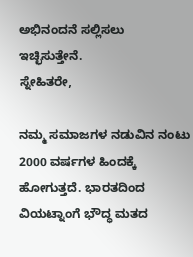ಅಭಿನಂದನೆ ಸಲ್ಲಿಸಲು ಇಚ್ಛಿಸುತ್ತೇನೆ.
ಸ್ನೇಹಿತರೇ,

ನಮ್ಮ ಸಮಾಜಗಳ ನಡುವಿನ ನಂಟು 2000 ವರ್ಷಗಳ ಹಿಂದಕ್ಕೆ ಹೋಗುತ್ತದೆ. ಭಾರತದಿಂದ ವಿಯಟ್ನಾಂಗೆ ಭೌದ್ಧ ಮತದ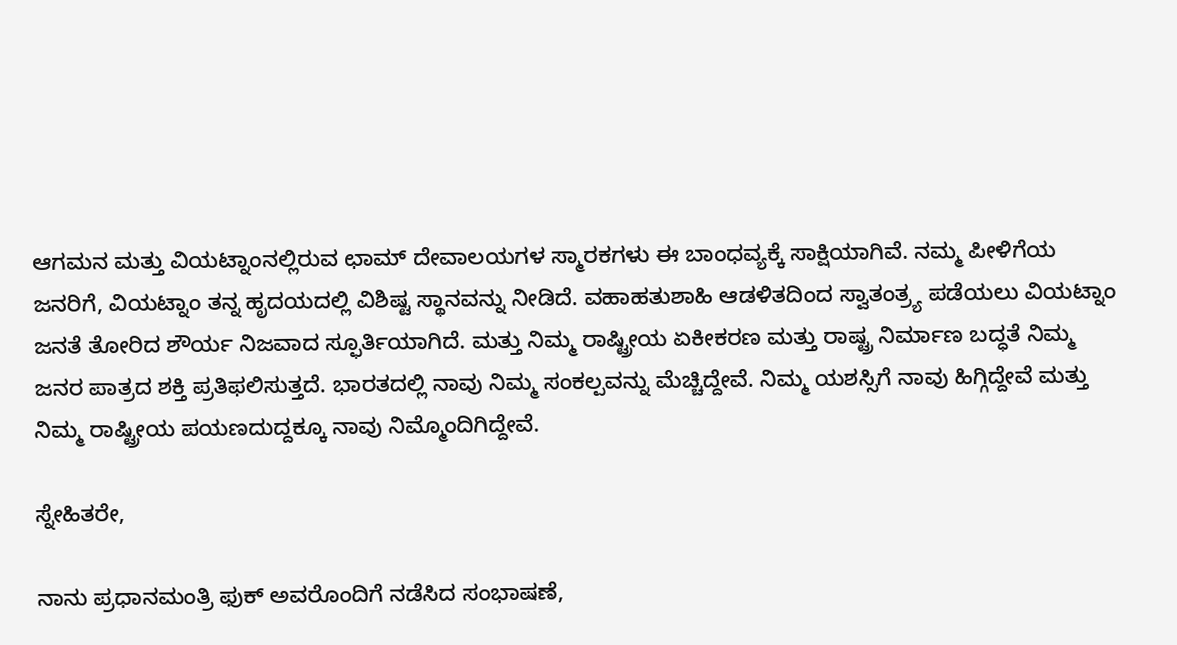ಆಗಮನ ಮತ್ತು ವಿಯಟ್ನಾಂನಲ್ಲಿರುವ ಛಾಮ್ ದೇವಾಲಯಗಳ ಸ್ಮಾರಕಗಳು ಈ ಬಾಂಧವ್ಯಕ್ಕೆ ಸಾಕ್ಷಿಯಾಗಿವೆ. ನಮ್ಮ ಪೀಳಿಗೆಯ ಜನರಿಗೆ, ವಿಯಟ್ನಾಂ ತನ್ನ ಹೃದಯದಲ್ಲಿ ವಿಶಿಷ್ಟ ಸ್ಥಾನವನ್ನು ನೀಡಿದೆ. ವಹಾಹತುಶಾಹಿ ಆಡಳಿತದಿಂದ ಸ್ವಾತಂತ್ರ್ಯ ಪಡೆಯಲು ವಿಯಟ್ನಾಂ ಜನತೆ ತೋರಿದ ಶೌರ್ಯ ನಿಜವಾದ ಸ್ಫೂರ್ತಿಯಾಗಿದೆ. ಮತ್ತು ನಿಮ್ಮ ರಾಷ್ಟ್ರೀಯ ಏಕೀಕರಣ ಮತ್ತು ರಾಷ್ಟ್ರ ನಿರ್ಮಾಣ ಬದ್ಧತೆ ನಿಮ್ಮ ಜನರ ಪಾತ್ರದ ಶಕ್ತಿ ಪ್ರತಿಫಲಿಸುತ್ತದೆ. ಭಾರತದಲ್ಲಿ ನಾವು ನಿಮ್ಮ ಸಂಕಲ್ಪವನ್ನು ಮೆಚ್ಚಿದ್ದೇವೆ. ನಿಮ್ಮ ಯಶಸ್ಸಿಗೆ ನಾವು ಹಿಗ್ಗಿದ್ದೇವೆ ಮತ್ತು ನಿಮ್ಮ ರಾಷ್ಟ್ರೀಯ ಪಯಣದುದ್ದಕ್ಕೂ ನಾವು ನಿಮ್ಮೊಂದಿಗಿದ್ದೇವೆ.

ಸ್ನೇಹಿತರೇ,

ನಾನು ಪ್ರಧಾನಮಂತ್ರಿ ಫುಕ್ ಅವರೊಂದಿಗೆ ನಡೆಸಿದ ಸಂಭಾಷಣೆ,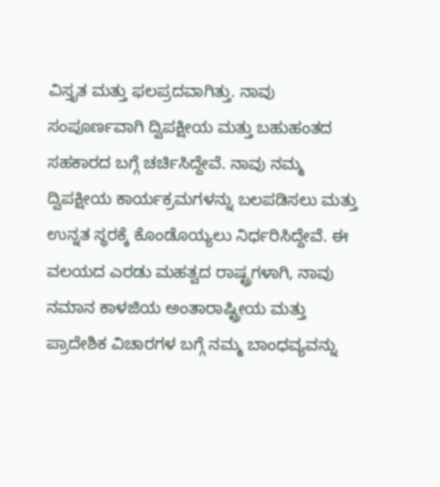ವಿಸ್ತೃತ ಮತ್ತು ಫಲಪ್ರದವಾಗಿತ್ತು. ನಾವು ಸಂಪೂರ್ಣವಾಗಿ ದ್ವಿಪಕ್ಷೀಯ ಮತ್ತು ಬಹುಹಂತದ ಸಹಕಾರದ ಬಗ್ಗೆ ಚರ್ಚಿಸಿದ್ದೇವೆ. ನಾವು ನಮ್ಮ ದ್ವಿಪಕ್ಷೀಯ ಕಾರ್ಯಕ್ರಮಗಳನ್ನು ಬಲಪಡಿಸಲು ಮತ್ತು ಉನ್ನತ ಸ್ಥರಕ್ಕೆ ಕೊಂಡೊಯ್ಯಲು ನಿರ್ಧರಿಸಿದ್ದೇವೆ. ಈ ವಲಯದ ಎರಡು ಮಹತ್ವದ ರಾಷ್ಟ್ರಗಳಾಗಿ, ನಾವು ನಮಾನ ಕಾಳಜಿಯ ಅಂತಾರಾಷ್ಟ್ರೀಯ ಮತ್ತು ಪ್ರಾದೇಶಿಕ ವಿಚಾರಗಳ ಬಗ್ಗೆ ನಮ್ಮ ಬಾಂಧವ್ಯವನ್ನು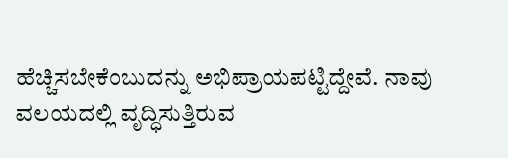ಹೆಚ್ಚಿಸಬೇಕೆಂಬುದನ್ನು ಅಭಿಪ್ರಾಯಪಟ್ಟಿದ್ದೇವೆ. ನಾವು ವಲಯದಲ್ಲಿ ವೃದ್ಧಿಸುತ್ತಿರುವ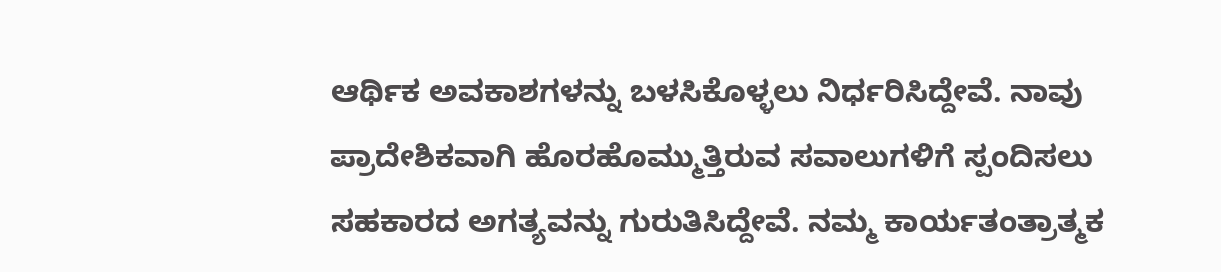ಆರ್ಥಿಕ ಅವಕಾಶಗಳನ್ನು ಬಳಸಿಕೊಳ್ಳಲು ನಿರ್ಧರಿಸಿದ್ದೇವೆ. ನಾವು ಪ್ರಾದೇಶಿಕವಾಗಿ ಹೊರಹೊಮ್ಮುತ್ತಿರುವ ಸವಾಲುಗಳಿಗೆ ಸ್ಪಂದಿಸಲು ಸಹಕಾರದ ಅಗತ್ಯವನ್ನು ಗುರುತಿಸಿದ್ದೇವೆ. ನಮ್ಮ ಕಾರ್ಯತಂತ್ರಾತ್ಮಕ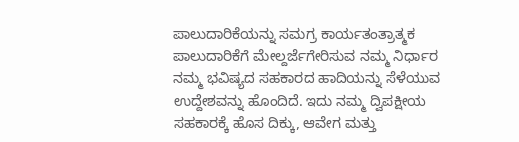ಪಾಲುದಾರಿಕೆಯನ್ನು ಸಮಗ್ರ ಕಾರ್ಯತಂತ್ರಾತ್ಮಕ ಪಾಲುದಾರಿಕೆಗೆ ಮೇಲ್ದರ್ಜೆಗೇರಿಸುವ ನಮ್ಮ ನಿರ್ಧಾರ ನಮ್ಮ ಭವಿಷ್ಯದ ಸಹಕಾರದ ಹಾದಿಯನ್ನು ಸೆಳೆಯುವ ಉದ್ದೇಶವನ್ನು ಹೊಂದಿದೆ. ಇದು ನಮ್ಮ ದ್ವಿಪಕ್ಷೀಯ ಸಹಕಾರಕ್ಕೆ ಹೊಸ ದಿಕ್ಕು, ಆವೇಗ ಮತ್ತು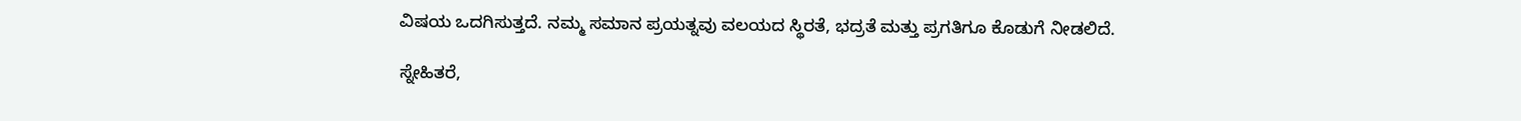ವಿಷಯ ಒದಗಿಸುತ್ತದೆ. ನಮ್ಮ ಸಮಾನ ಪ್ರಯತ್ನವು ವಲಯದ ಸ್ಥಿರತೆ, ಭದ್ರತೆ ಮತ್ತು ಪ್ರಗತಿಗೂ ಕೊಡುಗೆ ನೀಡಲಿದೆ.

ಸ್ನೇಹಿತರೆ,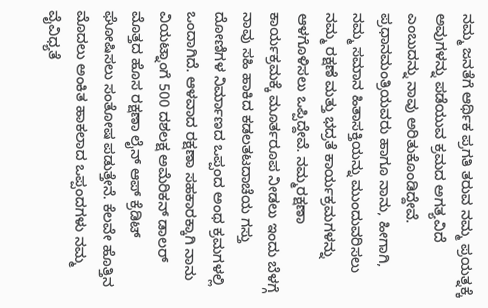ನಮ್ಮ ಜನತೆಗೆ ಆರ್ಥಿಕ ಪ್ರಗತಿ ತರುವ ನಮ್ಮ ಪ್ರಯತ್ನಕ್ಕೆ ಅವುಗಳನ್ನು ಪಡೆಯುವ ಕ್ರಮದ ಅಗತ್ಯವಿದೆ ಎಂಬುದನ್ನು ನಾವು ಅರಿತುಕೊಂಡಿದ್ದೇವೆ. ಪ್ರಧಾನಮಂತ್ರಿಯವರು ಹಾಗೂ ನಾನು, ಹೀಗಾಗಿ, ನಮ್ಮ ಸಮಾನ ಹಿತಾಸಕ್ತಿಯನ್ನು ಮುಂದುವರಿಸಲು ನಮ್ಮ ರಕ್ಷಣೆ ಮತ್ತು ಭದ್ರತೆ ಕಾರ್ಯಕ್ರಮಗಳನ್ನು ಆಳಗೊಳಿಸಲು ಒಪ್ಪಿದ್ದೇವೆ. ನಮ್ಮರಕ್ಷಣಾ ಕಾರ್ಯಕ್ರಮಕ್ಕೆ ಮೂರ್ತರೂಪ ನೀಡಲು ಇಂದು ಬೆಳಗ್ಗೆ ನಾವು ಸಹಿ ಹಾಕಿದ ಕಡಲತಟದಾಚೆಯ ಗಸ್ತು ದೋಣಿಗಳ ನಿರ್ಮಾಣದ ಒಪ್ಪಂದ ಅಂಥ ಕ್ರಮಗಳಲ್ಲಿ ಒಂದಾಗಿದೆ. ಆಳವಾದ ರಕ್ಷಣಾ ಸಹಕಾರಕ್ಕಾಗಿ ನಾನು ವಿಯಟ್ನಾಂಗೆ 500 ದಶಲಕ್ಷ ಅಮೆರಿಕನ್ ಡಾಲರ್ ಮೊತ್ತದ ಹೊಸ ರಕ್ಷಣಾ ಲೈನ್ ಆಪ್ ಕ್ರೆಡಿಟ್ ಘೋಷಿಸಲು ಸಂತೋಷ ಪಡುತ್ತೇನೆ. ಕೆಲವೇ ಹೊತ್ತಿನ ಮೊದಲು ಅಂಕಿತ ಹಾಕಲಾದ ಒಪ್ಪಂದಗಳು ನಮ್ಮ ವೈವಿಧ್ಯತೆ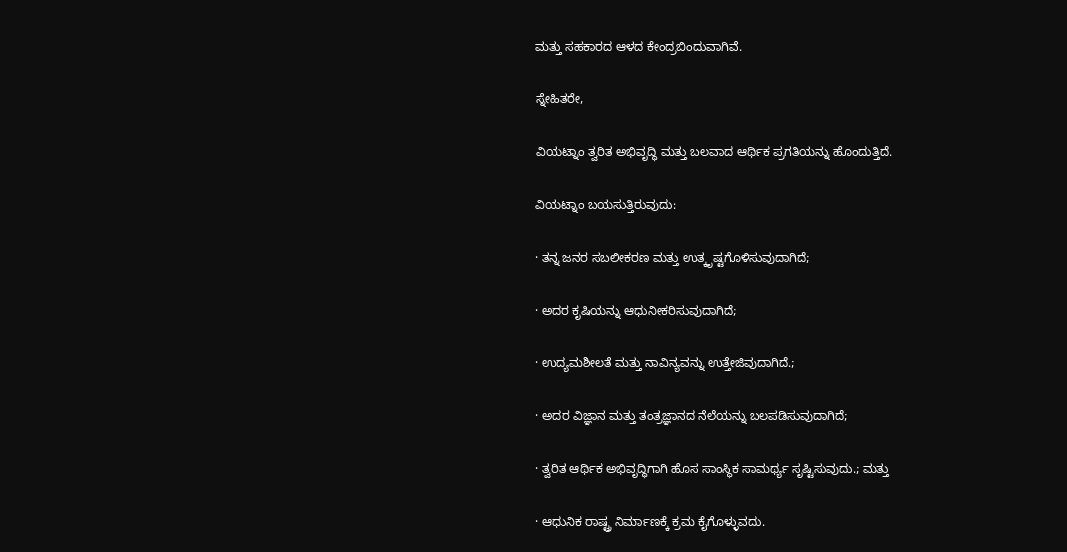ಮತ್ತು ಸಹಕಾರದ ಆಳದ ಕೇಂದ್ರಬಿಂದುವಾಗಿವೆ.

ಸ್ನೇಹಿತರೇ,

ವಿಯಟ್ನಾಂ ತ್ವರಿತ ಅಭಿವೃದ್ಧಿ ಮತ್ತು ಬಲವಾದ ಆರ್ಥಿಕ ಪ್ರಗತಿಯನ್ನು ಹೊಂದುತ್ತಿದೆ.

ವಿಯಟ್ನಾಂ ಬಯಸುತ್ತಿರುವುದು:

· ತನ್ನ ಜನರ ಸಬಲೀಕರಣ ಮತ್ತು ಉತ್ಕೃಷ್ಟಗೊಳಿಸುವುದಾಗಿದೆ;

· ಅದರ ಕೃಷಿಯನ್ನು ಆಧುನೀಕರಿಸುವುದಾಗಿದೆ;

· ಉದ್ಯಮಶೀಲತೆ ಮತ್ತು ನಾವಿನ್ಯವನ್ನು ಉತ್ತೇಜಿವುದಾಗಿದೆ.;

· ಅದರ ವಿಜ್ಞಾನ ಮತ್ತು ತಂತ್ರಜ್ಞಾನದ ನೆಲೆಯನ್ನು ಬಲಪಡಿಸುವುದಾಗಿದೆ;

· ತ್ವರಿತ ಆರ್ಥಿಕ ಅಭಿವೃದ್ಧಿಗಾಗಿ ಹೊಸ ಸಾಂಸ್ಥಿಕ ಸಾಮರ್ಥ್ಯ ಸೃಷ್ಟಿಸುವುದು.; ಮತ್ತು

· ಆಧುನಿಕ ರಾಷ್ಟ್ರ ನಿರ್ಮಾಣಕ್ಕೆ ಕ್ರಮ ಕೈಗೊಳ್ಳುವದು.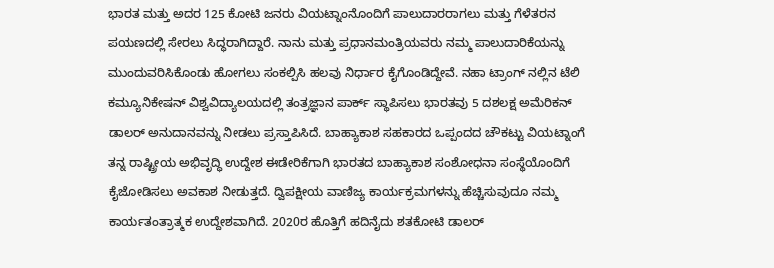ಭಾರತ ಮತ್ತು ಅದರ 125 ಕೋಟಿ ಜನರು ವಿಯಟ್ನಾಂನೊಂದಿಗೆ ಪಾಲುದಾರರಾಗಲು ಮತ್ತು ಗೆಳೆತರನ ಪಯಣದಲ್ಲಿ ಸೇರಲು ಸಿದ್ಧರಾಗಿದ್ದಾರೆ. ನಾನು ಮತ್ತು ಪ್ರಧಾನಮಂತ್ರಿಯವರು ನಮ್ಮ ಪಾಲುದಾರಿಕೆಯನ್ನು ಮುಂದುವರಿಸಿಕೊಂಡು ಹೋಗಲು ಸಂಕಲ್ಪಿಸಿ ಹಲವು ನಿರ್ಧಾರ ಕೈಗೊಂಡಿದ್ದೇವೆ. ನಹಾ ಟ್ರಾಂಗ್ ನಲ್ಲಿನ ಟೆಲಿ ಕಮ್ಯೂನಿಕೇಷನ್ ವಿಶ್ವವಿದ್ಯಾಲಯದಲ್ಲಿ ತಂತ್ರಜ್ಞಾನ ಪಾರ್ಕ್ ಸ್ಥಾಪಿಸಲು ಭಾರತವು 5 ದಶಲಕ್ಷ ಅಮೆರಿಕನ್ ಡಾಲರ್ ಅನುದಾನವನ್ನು ನೀಡಲು ಪ್ರಸ್ತಾಪಿಸಿದೆ. ಬಾಹ್ಯಾಕಾಶ ಸಹಕಾರದ ಒಪ್ಪಂದದ ಚೌಕಟ್ಟು ವಿಯಟ್ನಾಂಗೆ ತನ್ನ ರಾಷ್ಟ್ರೀಯ ಅಭಿವೃದ್ಧಿ ಉದ್ದೇಶ ಈಡೇರಿಕೆಗಾಗಿ ಭಾರತದ ಬಾಹ್ಯಾಕಾಶ ಸಂಶೋಧನಾ ಸಂಸ್ಥೆಯೊಂದಿಗೆ ಕೈಜೋಡಿಸಲು ಅವಕಾಶ ನೀಡುತ್ತದೆ. ದ್ವಿಪಕ್ಷೀಯ ವಾಣಿಜ್ಯ ಕಾರ್ಯಕ್ರಮಗಳನ್ನು ಹೆಚ್ಚಿಸುವುದೂ ನಮ್ಮ ಕಾರ್ಯತಂತ್ರಾತ್ಮಕ ಉದ್ದೇಶವಾಗಿದೆ. 2020ರ ಹೊತ್ತಿಗೆ ಹದಿನೈದು ಶತಕೋಟಿ ಡಾಲರ್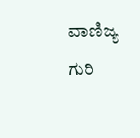ವಾಣಿಜ್ಯ ಗುರಿ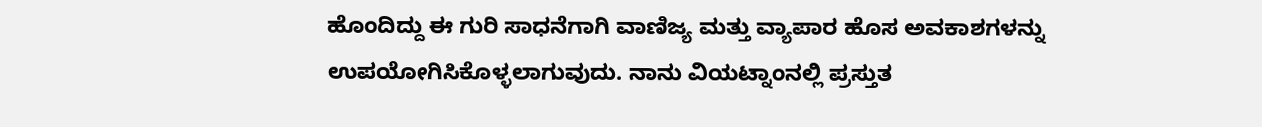ಹೊಂದಿದ್ದು ಈ ಗುರಿ ಸಾಧನೆಗಾಗಿ ವಾಣಿಜ್ಯ ಮತ್ತು ವ್ಯಾಪಾರ ಹೊಸ ಅವಕಾಶಗಳನ್ನು ಉಪಯೋಗಿಸಿಕೊಳ್ಳಲಾಗುವುದು. ನಾನು ವಿಯಟ್ನಾಂನಲ್ಲಿ ಪ್ರಸ್ತುತ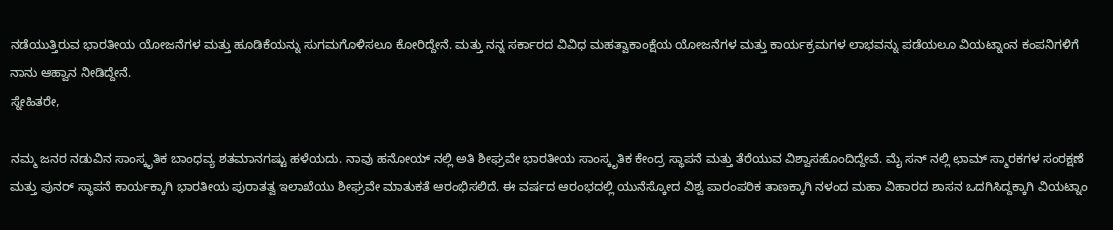ನಡೆಯುತ್ತಿರುವ ಭಾರತೀಯ ಯೋಜನೆಗಳ ಮತ್ತು ಹೂಡಿಕೆಯನ್ನು ಸುಗಮಗೊಳಿಸಲೂ ಕೋರಿದ್ದೇನೆ. ಮತ್ತು ನನ್ನ ಸರ್ಕಾರದ ವಿವಿಧ ಮಹತ್ವಾಕಾಂಕ್ಷೆಯ ಯೋಜನೆಗಳ ಮತ್ತು ಕಾರ್ಯಕ್ರಮಗಳ ಲಾಭವನ್ನು ಪಡೆಯಲೂ ವಿಯಟ್ನಾಂನ ಕಂಪನಿಗಳಿಗೆ ನಾನು ಆಹ್ವಾನ ನೀಡಿದ್ದೇನೆ.
ಸ್ನೇಹಿತರೇ,

ನಮ್ಮ ಜನರ ನಡುವಿನ ಸಾಂಸ್ಕೃತಿಕ ಬಾಂಧವ್ಯ ಶತಮಾನಗಷ್ಟು ಹಳೆಯದು. ನಾವು ಹನೋಯ್ ನಲ್ಲಿ ಅತಿ ಶೀಘ್ರವೇ ಭಾರತೀಯ ಸಾಂಸ್ಕೃತಿಕ ಕೇಂದ್ರ ಸ್ಥಾಪನೆ ಮತ್ತು ತೆರೆಯುವ ವಿಶ್ವಾಸಹೊಂದಿದ್ದೇವೆ. ಮೈ ಸನ್ ನಲ್ಲಿ ಛಾಮ್ ಸ್ಮಾರಕಗಳ ಸಂರಕ್ಷಣೆ ಮತ್ತು ಪುನರ್ ಸ್ಥಾಪನೆ ಕಾರ್ಯಕ್ಕಾಗಿ ಭಾರತೀಯ ಪುರಾತತ್ವ ಇಲಾಖೆಯು ಶೀಘ್ರವೇ ಮಾತುಕತೆ ಆರಂಭಿಸಲಿದೆ. ಈ ವರ್ಷದ ಆರಂಭದಲ್ಲಿ ಯುನೆಸ್ಕೋದ ವಿಶ್ವ ಪಾರಂಪರಿಕ ತಾಣಕ್ಕಾಗಿ ನಳಂದ ಮಹಾ ವಿಹಾರದ ಶಾಸನ ಒದಗಿಸಿದ್ದಕ್ಕಾಗಿ ವಿಯಟ್ನಾಂ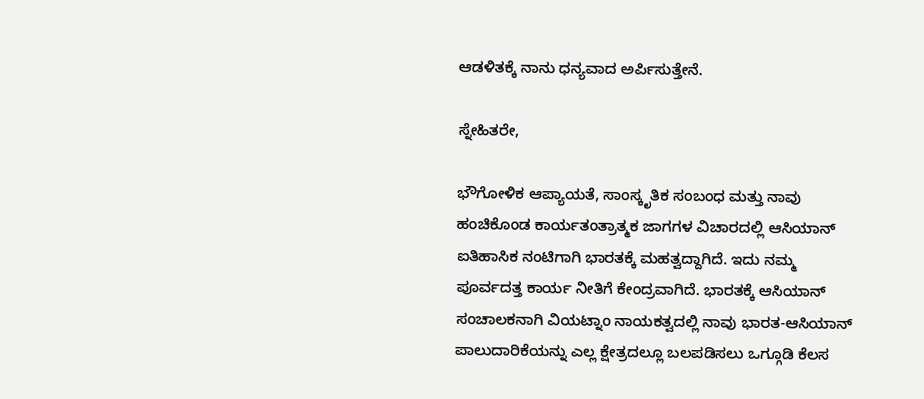ಆಡಳಿತಕ್ಕೆ ನಾನು ಧನ್ಯವಾದ ಅರ್ಪಿಸುತ್ತೇನೆ.

ಸ್ನೇಹಿತರೇ,

ಭೌಗೋಳಿಕ ಆಪ್ಯಾಯತೆ, ಸಾಂಸ್ಕೃತಿಕ ಸಂಬಂಧ ಮತ್ತು ನಾವು ಹಂಚಿಕೊಂಡ ಕಾರ್ಯತಂತ್ರಾತ್ಮಕ ಜಾಗಗಳ ವಿಚಾರದಲ್ಲಿ ಆಸಿಯಾನ್ ಐತಿಹಾಸಿಕ ನಂಟಿಗಾಗಿ ಭಾರತಕ್ಕೆ ಮಹತ್ವದ್ದಾಗಿದೆ. ಇದು ನಮ್ಮ ಪೂರ್ವದತ್ತ ಕಾರ್ಯ ನೀತಿಗೆ ಕೇಂದ್ರವಾಗಿದೆ. ಭಾರತಕ್ಕೆ ಆಸಿಯಾನ್ ಸಂಚಾಲಕನಾಗಿ ವಿಯಟ್ನಾಂ ನಾಯಕತ್ವದಲ್ಲಿ ನಾವು ಭಾರತ-ಆಸಿಯಾನ್ ಪಾಲುದಾರಿಕೆಯನ್ನು ಎಲ್ಲ ಕ್ಷೇತ್ರದಲ್ಲೂ ಬಲಪಡಿಸಲು ಒಗ್ಗೂಡಿ ಕೆಲಸ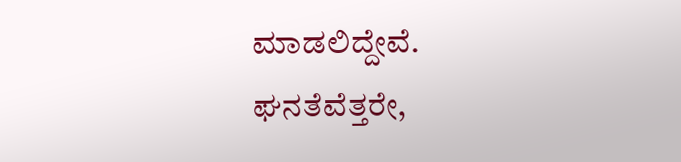ಮಾಡಲಿದ್ದೇವೆ.
ಘನತೆವೆತ್ತರೇ,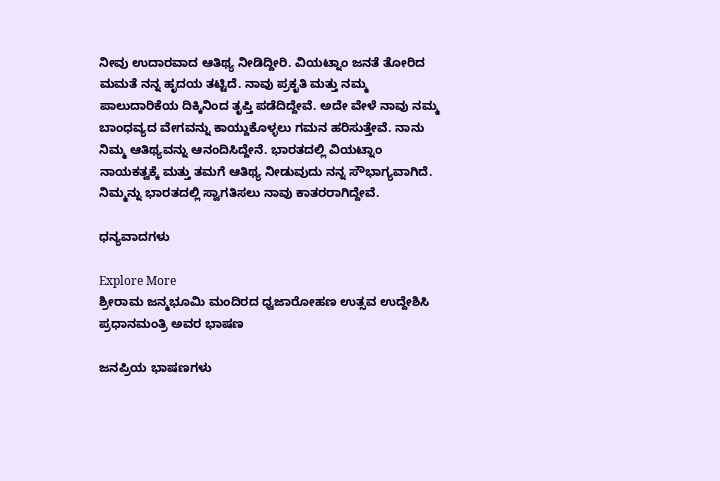ನೀವು ಉದಾರವಾದ ಆತಿಥ್ಯ ನೀಡಿದ್ದೀರಿ. ವಿಯಟ್ನಾಂ ಜನತೆ ತೋರಿದ ಮಮತೆ ನನ್ನ ಹೃದಯ ತಟ್ಟಿದೆ. ನಾವು ಪ್ರಕೃತಿ ಮತ್ತು ನಮ್ಮ ಪಾಲುದಾರಿಕೆಯ ದಿಕ್ಕಿನಿಂದ ತೃಪ್ತಿ ಪಡೆದಿದ್ದೇವೆ. ಅದೇ ವೇಳೆ ನಾವು ನಮ್ಮ ಬಾಂಧವ್ಯದ ವೇಗವನ್ನು ಕಾಯ್ದುಕೊಳ್ಳಲು ಗಮನ ಹರಿಸುತ್ತೇವೆ. ನಾನು ನಿಮ್ಮ ಆತಿಥ್ಯವನ್ನು ಆನಂದಿಸಿದ್ದೇನೆ. ಭಾರತದಲ್ಲಿ ವಿಯಟ್ನಾಂ ನಾಯಕತ್ವಕ್ಕೆ ಮತ್ತು ತಮಗೆ ಆತಿಥ್ಯ ನೀಡುವುದು ನನ್ನ ಸೌಭಾಗ್ಯವಾಗಿದೆ. ನಿಮ್ಮನ್ನು ಭಾರತದಲ್ಲಿ ಸ್ವಾಗತಿಸಲು ನಾವು ಕಾತರರಾಗಿದ್ದೇವೆ.

ಧನ್ಯವಾದಗಳು

Explore More
ಶ್ರೀರಾಮ ಜನ್ಮಭೂಮಿ ಮಂದಿರದ ಧ್ವಜಾರೋಹಣ ಉತ್ಸವ ಉದ್ದೇಶಿಸಿ ಪ್ರಧಾನಮಂತ್ರಿ ಅವರ ಭಾಷಣ

ಜನಪ್ರಿಯ ಭಾಷಣಗಳು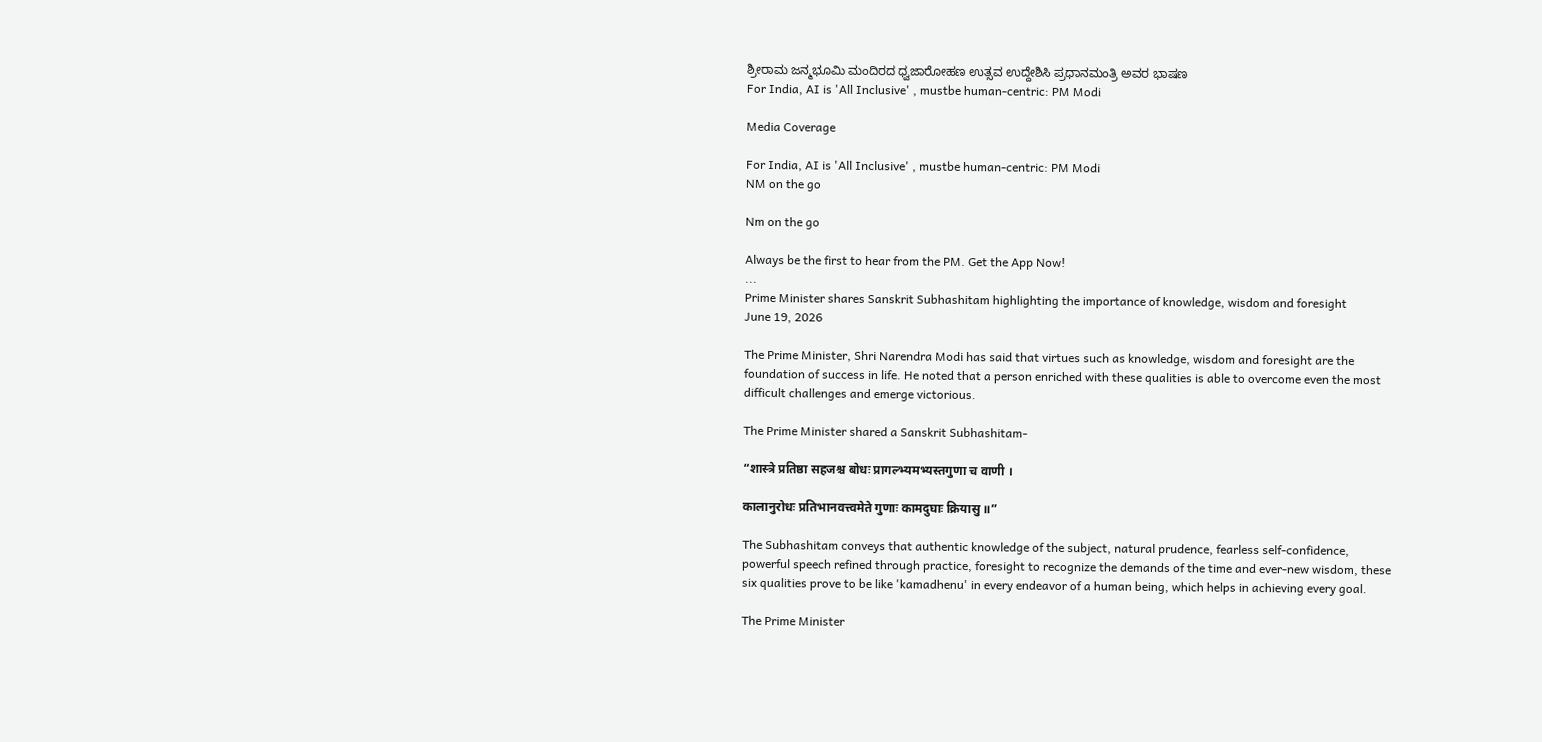ಶ್ರೀರಾಮ ಜನ್ಮಭೂಮಿ ಮಂದಿರದ ಧ್ವಜಾರೋಹಣ ಉತ್ಸವ ಉದ್ದೇಶಿಸಿ ಪ್ರಧಾನಮಂತ್ರಿ ಅವರ ಭಾಷಣ
For India, AI is 'All Inclusive' , mustbe human-centric: PM Modi

Media Coverage

For India, AI is 'All Inclusive' , mustbe human-centric: PM Modi
NM on the go

Nm on the go

Always be the first to hear from the PM. Get the App Now!
...
Prime Minister shares Sanskrit Subhashitam highlighting the importance of knowledge, wisdom and foresight
June 19, 2026

The Prime Minister, Shri Narendra Modi has said that virtues such as knowledge, wisdom and foresight are the foundation of success in life. He noted that a person enriched with these qualities is able to overcome even the most difficult challenges and emerge victorious.

The Prime Minister shared a Sanskrit Subhashitam-

“शास्त्रे प्रतिष्ठा सहजश्च बोधः प्रागल्भ्यमभ्यस्तगुणा च वाणी ।

कालानुरोधः प्रतिभानवत्त्वमेते गुणाः कामदुघाः क्रियासु ॥”

The Subhashitam conveys that authentic knowledge of the subject, natural prudence, fearless self-confidence, powerful speech refined through practice, foresight to recognize the demands of the time and ever-new wisdom, these six qualities prove to be like 'kamadhenu' in every endeavor of a human being, which helps in achieving every goal.

The Prime Minister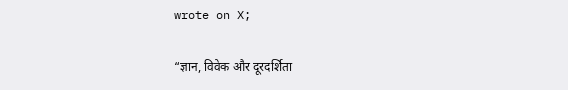wrote on X;

“ज्ञान, विवेक और दूरदर्शिता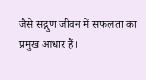जैसे सद्गुण जीवन में सफलता का प्रमुख आधार हैं।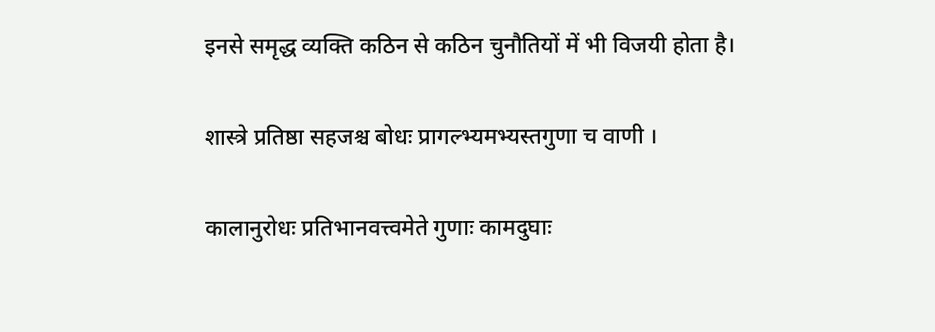इनसे समृद्ध व्यक्ति कठिन से कठिन चुनौतियों में भी विजयी होता है।

शास्त्रे प्रतिष्ठा सहजश्च बोधः प्रागल्भ्यमभ्यस्तगुणा च वाणी ।

कालानुरोधः प्रतिभानवत्त्वमेते गुणाः कामदुघाः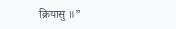क्रियासु ॥”